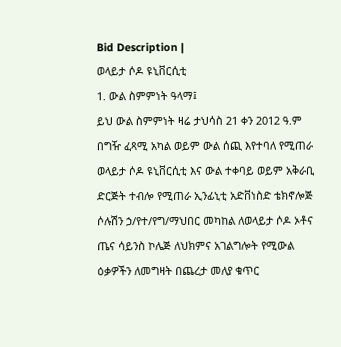Bid Description |
ወላይታ ሶዶ ዩኒቨርሲቲ
1. ውል ስምምነት ዓላማ፤
ይህ ውል ስምምነት ዛሬ ታህሳስ 21 ቀን 2012 ዓ.ም በግዥ ፈጻሚ አካል ወይም ውል ሰጪ እየተባለ የሚጠራ ወላይታ ሶዶ ዩኒቨርሲቲ እና ውል ተቀባይ ወይም አቅራቢ ድርጅት ተብሎ የሚጠራ ኢንፊኒቲ አድቨነስድ ቴክኖሎጅ ሶሉሽን ኃ/የተ/የግ/ማህበር መካከል ለወላይታ ሶዶ ኦቶና ጤና ሳይንስ ኮሌጅ ለህክምና አገልግሎት የሚውል ዕቃዎችን ለመግዛት በጨረታ መለያ ቁጥር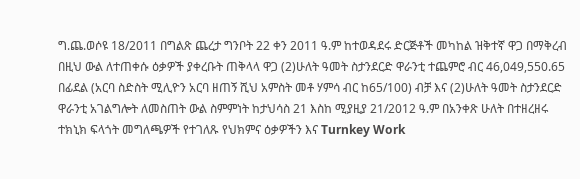ግ.ጨ.ወሶዩ 18/2011 በግልጽ ጨረታ ግንቦት 22 ቀን 2011 ዓ.ም ከተወዳደሩ ድርጅቶች መካከል ዝቅተኛ ዋጋ በማቅረብ በዚህ ውል ለተጠቀሱ ዕቃዎች ያቀረቡት ጠቅላላ ዋጋ (2)ሁለት ዓመት ስታንደርድ ዋራንቲ ተጨምሮ ብር 46,049,550.65 በፊደል (አርባ ስድስት ሚሊዮን አርባ ዘጠኝ ሺህ አምስት መቶ ሃምሳ ብር ከ65/100) ብቻ እና (2)ሁለት ዓመት ስታንደርድ ዋራንቲ አገልግሎት ለመስጠት ውል ስምምነት ከታህሳስ 21 እስከ ሚያዚያ 21/2012 ዓ.ም በአንቀጽ ሁለት በተዘረዘሩ ተክኒክ ፍላጎት መግለጫዎች የተገለጹ የህክምና ዕቃዎችን እና Turnkey Work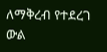ለማቅረብ የተደረገ ውል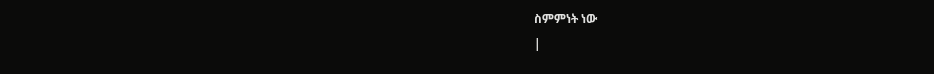ስምምነት ነው
|